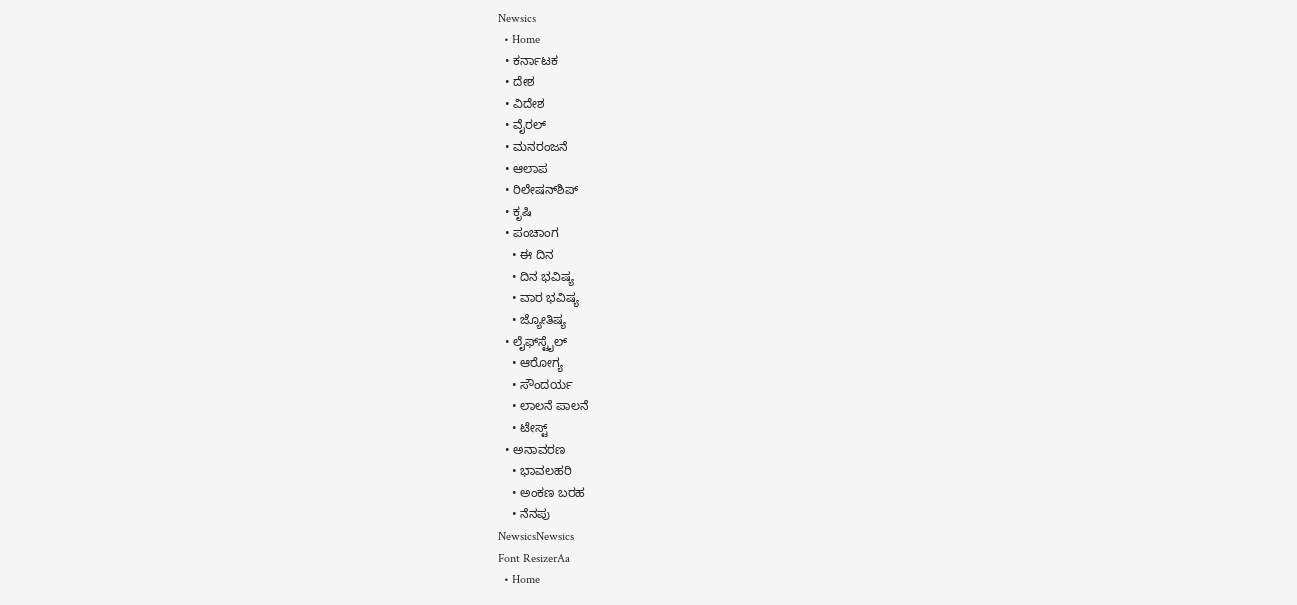Newsics
  • Home
  • ಕರ್ನಾಟಕ
  • ದೇಶ
  • ವಿದೇಶ
  • ವೈರಲ್
  • ಮನರಂಜನೆ
  • ಆಲಾಪ
  • ರಿಲೇಷನ್‌ಶಿಪ್
  • ಕೃಷಿ
  • ಪಂಚಾಂಗ
    • ಈ ದಿನ
    • ದಿನ ಭವಿಷ್ಯ
    • ವಾರ ಭವಿಷ್ಯ
    • ಜ್ಯೋತಿಷ್ಯ
  • ಲೈಫ್‌ಸ್ಟೈಲ್
    • ಆರೋಗ್ಯ
    • ಸೌಂದರ್ಯ
    • ಲಾಲನೆ ಪಾಲನೆ
    • ಟೇಸ್ಟ್
  • ಅನಾವರಣ
    • ಭಾವಲಹರಿ
    • ಅಂಕಣ ಬರಹ
    • ನೆನಪು
NewsicsNewsics
Font ResizerAa
  • Home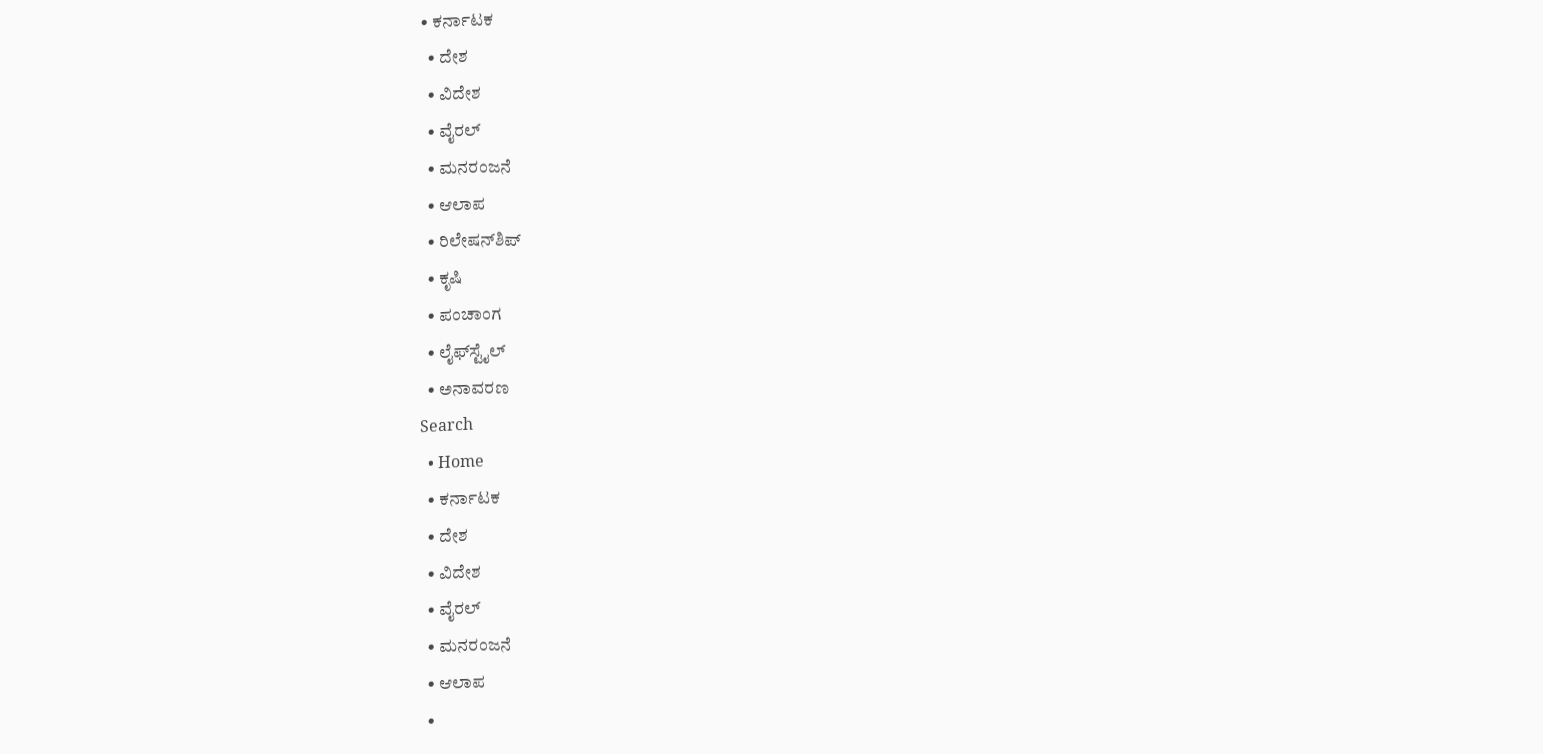• ಕರ್ನಾಟಕ
  • ದೇಶ
  • ವಿದೇಶ
  • ವೈರಲ್
  • ಮನರಂಜನೆ
  • ಆಲಾಪ
  • ರಿಲೇಷನ್‌ಶಿಪ್
  • ಕೃಷಿ
  • ಪಂಚಾಂಗ
  • ಲೈಫ್‌ಸ್ಟೈಲ್
  • ಅನಾವರಣ
Search
  • Home
  • ಕರ್ನಾಟಕ
  • ದೇಶ
  • ವಿದೇಶ
  • ವೈರಲ್
  • ಮನರಂಜನೆ
  • ಆಲಾಪ
  •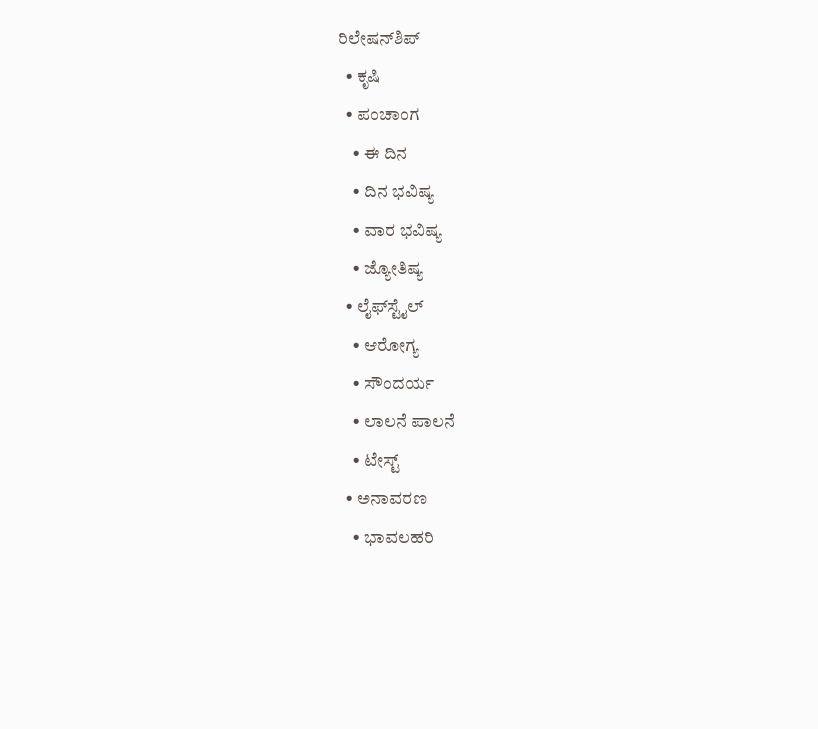ರಿಲೇಷನ್‌ಶಿಪ್
  • ಕೃಷಿ
  • ಪಂಚಾಂಗ
    • ಈ ದಿನ
    • ದಿನ ಭವಿಷ್ಯ
    • ವಾರ ಭವಿಷ್ಯ
    • ಜ್ಯೋತಿಷ್ಯ
  • ಲೈಫ್‌ಸ್ಟೈಲ್
    • ಆರೋಗ್ಯ
    • ಸೌಂದರ್ಯ
    • ಲಾಲನೆ ಪಾಲನೆ
    • ಟೇಸ್ಟ್
  • ಅನಾವರಣ
    • ಭಾವಲಹರಿ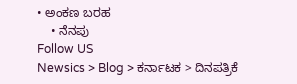• ಅಂಕಣ ಬರಹ
    • ನೆನಪು
Follow US
Newsics > Blog > ಕರ್ನಾಟಕ > ದಿನಪತ್ರಿಕೆ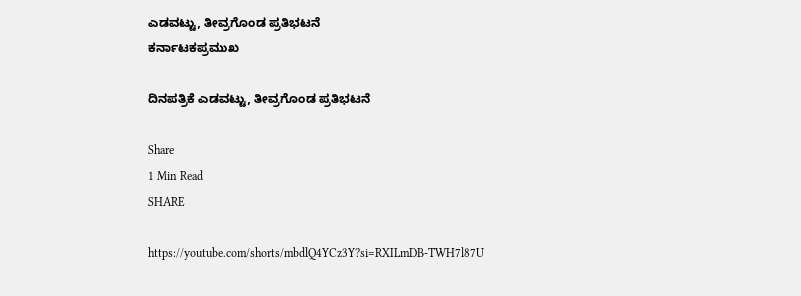ಎಡವಟ್ಟು, ತೀವ್ರಗೊಂಡ ಪ್ರತಿಭಟನೆ
ಕರ್ನಾಟಕಪ್ರಮುಖ

ದಿನಪತ್ರಿಕೆ ಎಡವಟ್ಟು, ತೀವ್ರಗೊಂಡ ಪ್ರತಿಭಟನೆ

Share
1 Min Read
SHARE

https://youtube.com/shorts/mbdlQ4YCz3Y?si=RXILmDB-TWH7l87U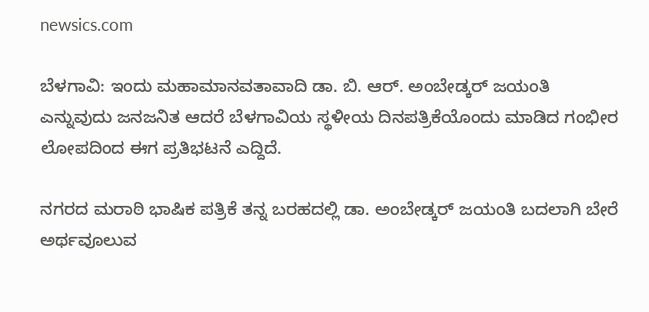newsics.com

ಬೆಳಗಾವಿ: ಇಂದು ಮಹಾಮಾನವತಾವಾದಿ ಡಾ. ಬಿ. ಆರ್. ಅಂಬೇಡ್ಕರ್ ಜಯಂತಿ ಎನ್ನುವುದು ಜನಜನಿತ ಆದರೆ ಬೆಳಗಾವಿಯ ಸ್ಥಳೀಯ ದಿನಪತ್ರಿಕೆಯೊಂದು ಮಾಡಿದ ಗಂಭೀರ ಲೋಪದಿಂದ ಈಗ ಪ್ರತಿಭಟನೆ ಎದ್ದಿದೆ.

ನಗರದ ಮರಾಠಿ ಭಾಷಿಕ ಪತ್ರಿಕೆ ತನ್ನ ಬರಹದಲ್ಲಿ ಡಾ. ಅಂಬೇಡ್ಕರ್ ಜಯಂತಿ ಬದಲಾಗಿ ಬೇರೆ ಅರ್ಥವೂಲುವ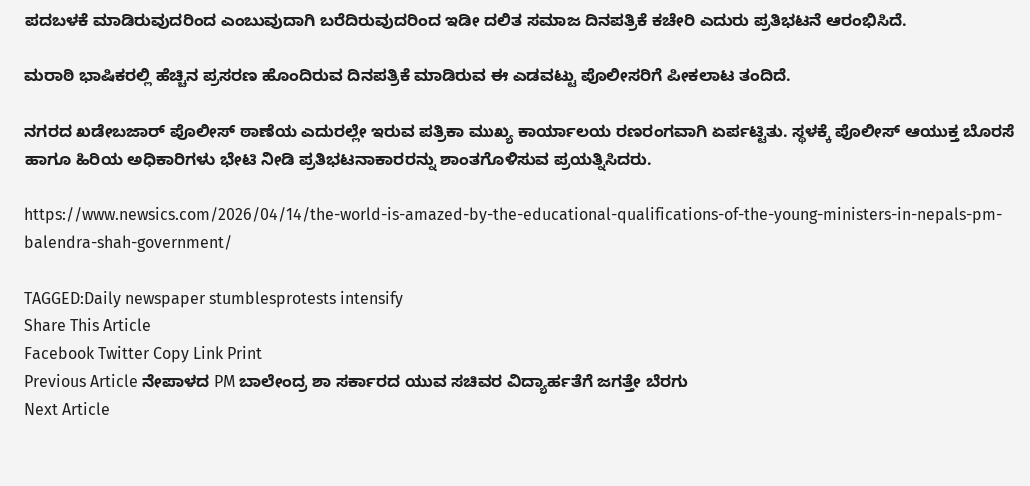ಪದಬಳಕೆ ಮಾಡಿರುವುದರಿಂದ ಎಂಬುವುದಾಗಿ ಬರೆದಿರುವುದರಿಂದ ಇಡೀ ದಲಿತ ಸಮಾಜ ದಿನಪತ್ರಿಕೆ ಕಚೇರಿ ಎದುರು ಪ್ರತಿಭಟನೆ ಆರಂಭಿಸಿದೆ.

ಮರಾಠಿ ಭಾಷಿಕರಲ್ಲಿ ಹೆಚ್ಚಿನ ಪ್ರಸರಣ ಹೊಂದಿರುವ ದಿನಪತ್ರಿಕೆ ಮಾಡಿರುವ ಈ ಎಡವಟ್ಟು ಪೊಲೀಸರಿಗೆ ಪೀಕಲಾಟ ತಂದಿದೆ.

ನಗರದ ಖಡೇಬಜಾರ್ ಪೊಲೀಸ್ ಠಾಣೆಯ ಎದುರಲ್ಲೇ ಇರುವ ಪತ್ರಿಕಾ ಮುಖ್ಯ ಕಾರ್ಯಾಲಯ ರಣರಂಗವಾಗಿ ಏರ್ಪಟ್ಟಿತು. ಸ್ಥಳಕ್ಕೆ ಪೊಲೀಸ್ ಆಯುಕ್ತ ಬೊರಸೆ ಹಾಗೂ ಹಿರಿಯ ಅಧಿಕಾರಿಗಳು ಭೇಟಿ ನೀಡಿ ಪ್ರತಿಭಟನಾಕಾರರನ್ನು ಶಾಂತಗೊಳಿಸುವ ಪ್ರಯತ್ನಿಸಿದರು.

https://www.newsics.com/2026/04/14/the-world-is-amazed-by-the-educational-qualifications-of-the-young-ministers-in-nepals-pm-balendra-shah-government/

TAGGED:Daily newspaper stumblesprotests intensify
Share This Article
Facebook Twitter Copy Link Print
Previous Article ನೇಪಾಳದ PM ಬಾಲೇಂದ್ರ ಶಾ ಸರ್ಕಾರದ ಯುವ ಸಚಿವರ ವಿದ್ಯಾರ್ಹತೆಗೆ ಜಗತ್ತೇ ಬೆರಗು
Next Article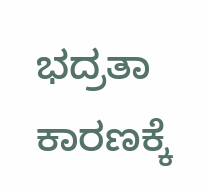ಭದ್ರತಾ ಕಾರಣಕ್ಕೆ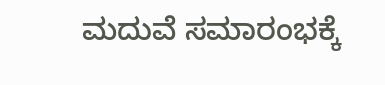ಮದುವೆ ಸಮಾರಂಭಕ್ಕೆ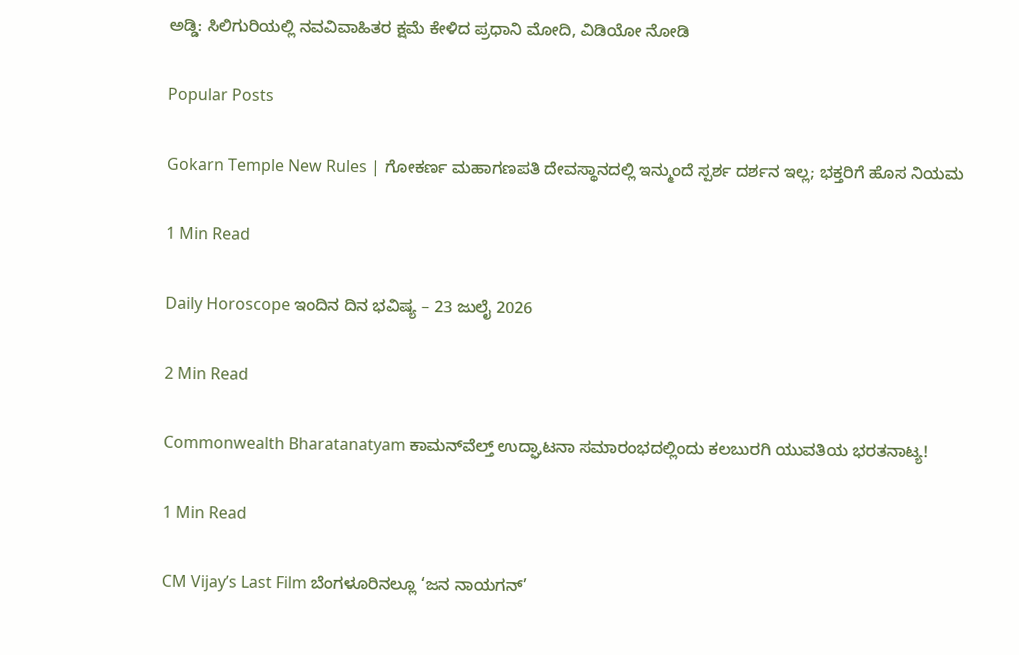ಅಡ್ಡಿ: ಸಿಲಿಗುರಿಯಲ್ಲಿ ನವವಿವಾಹಿತರ ಕ್ಷಮೆ ಕೇಳಿದ ಪ್ರಧಾನಿ ಮೋದಿ, ವಿಡಿಯೋ ನೋಡಿ

Popular Posts

Gokarn Temple New Rules | ಗೋಕರ್ಣ ಮಹಾಗಣಪತಿ ದೇವಸ್ಥಾನದಲ್ಲಿ ಇನ್ಮುಂದೆ ಸ್ಪರ್ಶ ದರ್ಶನ ಇಲ್ಲ; ಭಕ್ತರಿಗೆ ಹೊಸ ನಿಯಮ

1 Min Read

Daily Horoscope ಇಂದಿನ ದಿನ ಭವಿಷ್ಯ – 23 ಜುಲೈ 2026

2 Min Read

Commonwealth Bharatanatyam ಕಾಮನ್‌ವೆಲ್ತ್ ಉದ್ಘಾಟನಾ ಸಮಾರಂಭದಲ್ಲಿಂದು ಕಲಬುರಗಿ ಯುವತಿಯ ಭರತನಾಟ್ಯ!

1 Min Read

CM Vijay’s Last Film ಬೆಂಗಳೂರಿನಲ್ಲೂ ‘ಜನ ನಾಯಗನ್’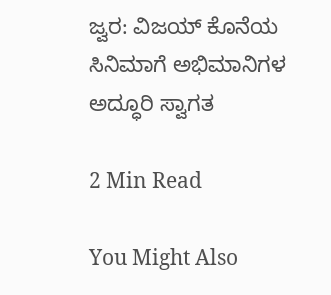ಜ್ವರ: ವಿಜಯ್ ಕೊನೆಯ ಸಿನಿಮಾಗೆ ಅಭಿಮಾನಿಗಳ ಅದ್ಧೂರಿ ಸ್ವಾಗತ

2 Min Read

You Might Also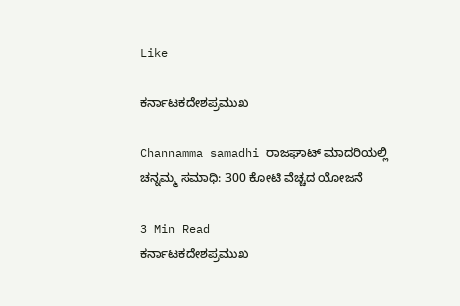Like

ಕರ್ನಾಟಕದೇಶಪ್ರಮುಖ

Channamma samadhi ರಾಜಘಾಟ್ ಮಾದರಿಯಲ್ಲಿ ಚನ್ನಮ್ಮ ಸಮಾಧಿ: 300 ಕೋಟಿ‌ ವೆಚ್ಚದ ಯೋಜನೆ

3 Min Read
ಕರ್ನಾಟಕದೇಶಪ್ರಮುಖ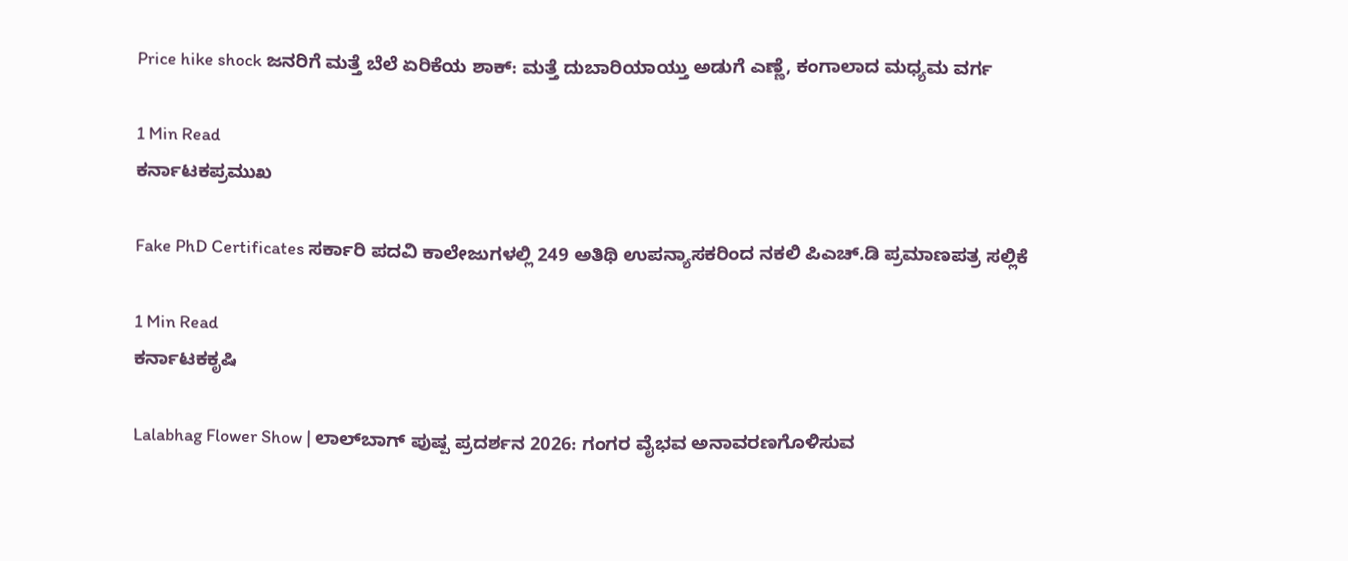Price hike shock ಜನರಿಗೆ ಮತ್ತೆ ಬೆಲೆ ಏರಿಕೆಯ ಶಾಕ್: ಮತ್ತೆ ದುಬಾರಿಯಾಯ್ತು ಅಡುಗೆ ಎಣ್ಣೆ, ಕಂಗಾಲಾದ ಮಧ್ಯಮ ವರ್ಗ

1 Min Read
ಕರ್ನಾಟಕಪ್ರಮುಖ

Fake PhD Certificates ಸರ್ಕಾರಿ ಪದವಿ ಕಾಲೇಜುಗಳಲ್ಲಿ 249 ಅತಿಥಿ ಉಪನ್ಯಾಸಕರಿಂದ ನಕಲಿ ಪಿಎಚ್‌.ಡಿ ಪ್ರಮಾಣಪತ್ರ ಸಲ್ಲಿಕೆ

1 Min Read
ಕರ್ನಾಟಕಕೃಷಿ

Lalabhag Flower Show | ಲಾಲ್‌ಬಾಗ್ ಪುಷ್ಪ ಪ್ರದರ್ಶನ 2026: ಗಂಗರ ವೈಭವ ಅನಾವರಣಗೊಳಿಸುವ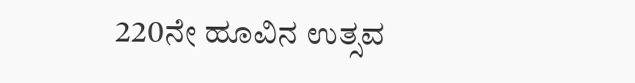220ನೇ ಹೂವಿನ ಉತ್ಸವ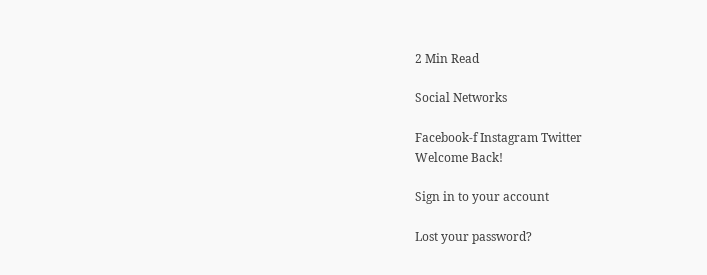2 Min Read

Social Networks

Facebook-f Instagram Twitter
Welcome Back!

Sign in to your account

Lost your password?